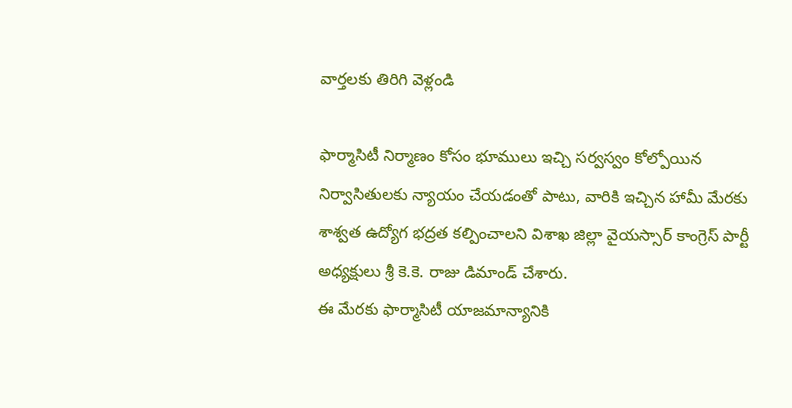వార్తలకు తిరిగి వెళ్లండి

ఫార్మాసిటీ నిర్మాణం కోసం భూములు ఇచ్చి సర్వస్వం కోల్పోయిన నిర్వాసితులకు న్యాయం చేయడంతో పాటు, వారికి ఇచ్చిన హామీ మేరకు శాశ్వత ఉద్యోగ భద్రత కల్పించాలని విశాఖ జిల్లా వైయస్సార్ కాంగ్రెస్ పార్టీ అధ్యక్షులు శ్రీ కె.కె. రాజు డిమాండ్ చేశారు.
ఈ మేరకు ఫార్మాసిటీ యాజమాన్యానికి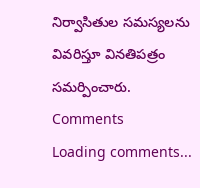నిర్వాసితుల సమస్యలను వివరిస్తూ వినతిపత్రం సమర్పించారు.
Comments
Loading comments...